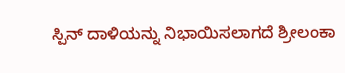ಸ್ಪಿನ್ ದಾಳಿಯನ್ನು ನಿಭಾಯಿಸಲಾಗದೆ ಶ್ರೀಲಂಕಾ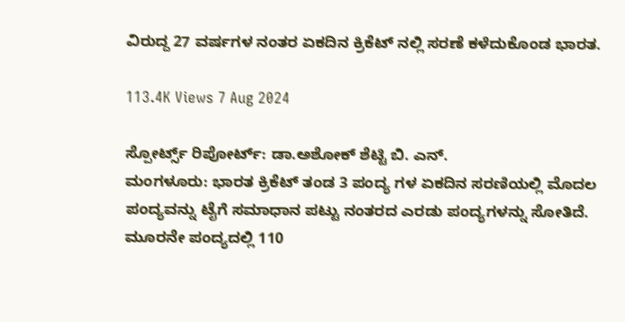ವಿರುದ್ದ 27 ವರ್ಷಗಳ ನಂತರ ಏಕದಿನ ಕ್ರಿಕೆಟ್ ನಲ್ಲಿ ಸರಣೆ ಕಳೆದುಕೊಂಡ ಭಾರತ.

113.4K Views 7 Aug 2024

ಸ್ಪೋರ್ಟ್ಸ್ ರಿಪೋರ್ಟ್: ಡಾ.ಅಶೋಕ್ ಶೆಟ್ಟಿ ಬಿ. ಎನ್.
ಮಂಗಳೂರು: ಭಾರತ ಕ್ರಿಕೆಟ್ ತಂಡ 3 ಪಂದ್ಯ ಗಳ ಏಕದಿನ ಸರಣಿಯಲ್ಲಿ ಮೊದಲ ಪಂದ್ಯವನ್ನು ಟೈಗೆ ಸಮಾಧಾನ ಪಟ್ಟು ನಂತರದ ಎರಡು ಪಂದ್ಯಗಳನ್ನು ಸೋತಿದೆ. ಮೂರನೇ ಪಂದ್ಯದಲ್ಲಿ 110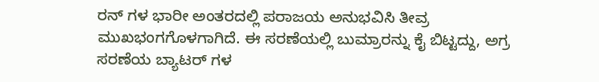ರನ್ ಗಳ ಭಾರೀ ಅಂತರದಲ್ಲಿ ಪರಾಜಯ ಅನುಭವಿಸಿ ತೀವ್ರ ಮುಖಭಂಗಗೊಳಗಾಗಿದೆ. ಈ ಸರಣೆಯಲ್ಲಿ ಬುಮ್ರಾರನ್ನು ಕೈ ಬಿಟ್ಟದ್ದು, ಅಗ್ರ ಸರಣೆಯ ಬ್ಯಾಟರ್ ಗಳ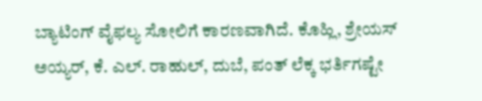ಬ್ಯಾಟಿಂಗ್ ವೈಫಲ್ಯ ಸೋಲಿಗೆ ಕಾರಣವಾಗಿದೆ. ಕೊಹ್ಲಿ, ಶ್ರೇಯಸ್ ಅಯ್ಯರ್, ಕೆ. ಎಲ್. ರಾಹುಲ್, ದುಬೆ, ಪಂತ್ ಲೆಕ್ಕ ಭರ್ತಿಗಷ್ಟೇ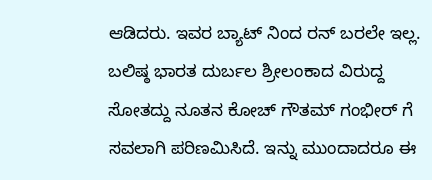ಆಡಿದರು. ಇವರ ಬ್ಯಾಟ್ ನಿಂದ ರನ್ ಬರಲೇ ಇಲ್ಲ. ಬಲಿಷ್ಠ ಭಾರತ ದುರ್ಬಲ ಶ್ರೀಲಂಕಾದ ವಿರುದ್ದ ಸೋತದ್ದು ನೂತನ ಕೋಚ್ ಗೌತಮ್ ಗಂಭೀರ್ ಗೆ ಸವಲಾಗಿ ಪರಿಣಮಿಸಿದೆ. ಇನ್ನು ಮುಂದಾದರೂ ಈ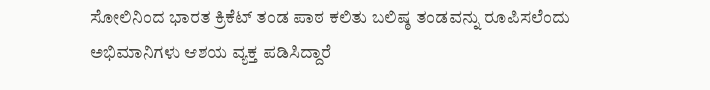ಸೋಲಿನಿಂದ ಭಾರತ ಕ್ರಿಕೆಟ್ ತಂಡ ಪಾಠ ಕಲಿತು ಬಲಿಷ್ಠ ತಂಡವನ್ನು ರೂಪಿಸಲೆಂದು ಅಭಿಮಾನಿಗಳು ಆಶಯ ವ್ಯಕ್ತ ಪಡಿಸಿದ್ದಾರೆ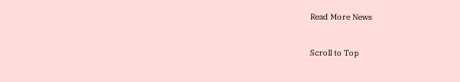Read More News

Scroll to Top